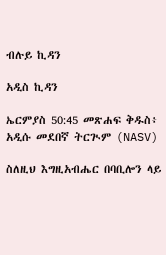ብሉይ ኪዳን

አዲስ ኪዳን

ኤርምያስ 50:45 መጽሐፍ ቅዱስ፥ አዲሱ መደበኛ ትርጒም (NASV)

ስለዚህ እግዚአብሔር በባቢሎን ላይ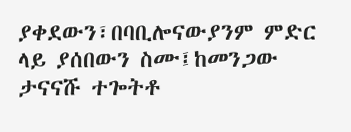ያቀደውን፣በባቢሎናውያንም ምድር ላይ ያሰበውን ስሙ፤ከመንጋው ታናናሹ ተጐትቶ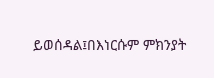ይወሰዳል፤በእነርሱም ምክንያት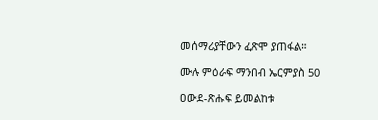መሰማሪያቸውን ፈጽሞ ያጠፋል።

ሙሉ ምዕራፍ ማንበብ ኤርምያስ 50

ዐውደ-ጽሑፍ ይመልከቱ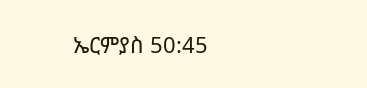ኤርምያስ 50:45